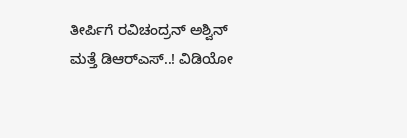ತೀರ್ಪಿಗೆ ರವಿಚಂದ್ರನ್ ಅಶ್ವಿನ್ ಮತ್ತೆ ಡಿಆರ್‌ಎಸ್‌..! ವಿಡಿಯೋ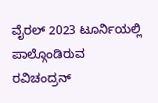ವೈರಲ್ 2023 ಟೂರ್ನಿಯಲ್ಲಿ ಪಾಲ್ಗೊಂಡಿರುವ ರವಿಚಂದ್ರನ್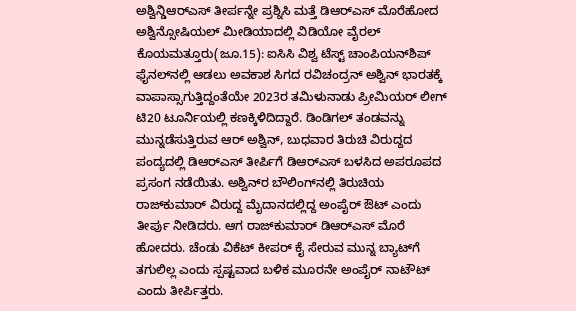ಅಶ್ವಿನ್ಡಿಆರ್‌ಎಸ್ ತೀರ್ಪನ್ನೇ ಪ್ರಶ್ನಿಸಿ ಮತ್ತೆ ಡಿಆರ್‌ಎಸ್ ಮೊರೆಹೋದ ಅಶ್ವಿನ್ಸೋಷಿಯಲ್ ಮೀಡಿಯಾದಲ್ಲಿ ವಿಡಿಯೋ ವೈರಲ್ ಕೊಯಮತ್ತೂರು(ಜೂ.15): ಐಸಿಸಿ ವಿಶ್ವ ಟೆಸ್ಟ್ ಚಾಂಪಿಯನ್‌ಶಿಪ್‌ ಫೈನಲ್‌ನಲ್ಲಿ ಆಡಲು ಅವಕಾಶ ಸಿಗದ ರವಿಚಂದ್ರನ್ ಅಶ್ವಿನ್‌ ಭಾರತಕ್ಕೆ ವಾಪಾಸ್ಸಾಗುತ್ತಿದ್ದಂತೆಯೇ 2023ರ ತಮಿಳುನಾಡು ಪ್ರೀಮಿಯರ್ ಲೀಗ್ ಟಿ20 ಟೂರ್ನಿಯಲ್ಲಿ ಕಣಕ್ಕಿಳಿದಿದ್ದಾರೆ. ಡಿಂಡಿಗಲ್‌ ತಂಡವನ್ನು ಮುನ್ನಡೆಸುತ್ತಿರುವ ಆರ್‌ ಅಶ್ವಿನ್‌, ಬುಧವಾರ ತಿರುಚಿ ವಿರುದ್ದದ ಪಂದ್ಯದಲ್ಲಿ ಡಿಆರ್‌ಎಸ್ ತೀರ್ಪಿಗೆ ಡಿಆರ್‌ಎಸ್ ಬಳಸಿದ ಅಪರೂಪದ ಪ್ರಸಂಗ ನಡೆಯಿತು. ಅಶ್ವಿನ್‌ರ ಬೌಲಿಂಗ್‌ನಲ್ಲಿ ತಿರುಚಿಯ ರಾಜ್‌ಕುಮಾರ್ ವಿರುದ್ದ ಮೈದಾನದಲ್ಲಿದ್ದ ಅಂಪೈರ್ ಔಟ್ ಎಂದು ತೀರ್ಪು ನೀಡಿದರು. ಆಗ ರಾಜ್‌ಕುಮಾರ್ ಡಿಆರ್‌ಎಸ್ ಮೊರೆ ಹೋದರು. ಚೆಂಡು ವಿಕೆಟ್ ಕೀಪರ್ ಕೈ ಸೇರುವ ಮುನ್ನ ಬ್ಯಾಟ್‌ಗೆ ತಗುಲಿಲ್ಲ ಎಂದು ಸ್ಪಷ್ಟವಾದ ಬಳಿಕ ಮೂರನೇ ಅಂಪೈರ್‌ ನಾಟೌಟ್ ಎಂದು ತೀರ್ಪಿತ್ತರು.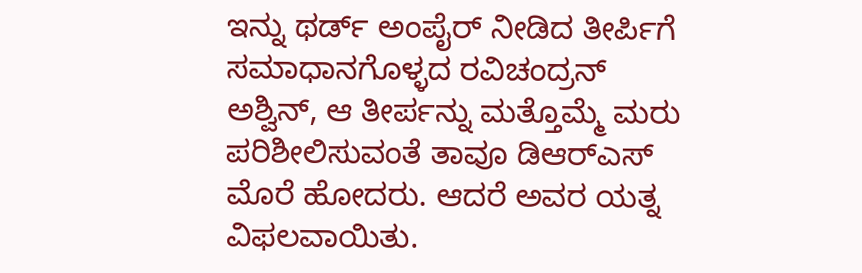ಇನ್ನು ಥರ್ಡ್‌ ಅಂಪೈರ್‌ ನೀಡಿದ ತೀರ್ಪಿಗೆ ಸಮಾಧಾನಗೊಳ್ಳದ ರವಿಚಂದ್ರನ್ ಅಶ್ವಿನ್, ಆ ತೀರ್ಪನ್ನು ಮತ್ತೊಮ್ಮೆ ಮರು ಪರಿಶೀಲಿಸುವಂತೆ ತಾವೂ ಡಿಆರ್‌ಎಸ್ ಮೊರೆ ಹೋದರು. ಆದರೆ ಅವರ ಯತ್ನ ವಿಫಲವಾಯಿತು.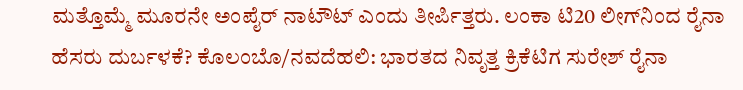ಮತ್ತೊಮ್ಮೆ ಮೂರನೇ ಅಂಪೈರ್ ನಾಟೌಟ್ ಎಂದು ತೀರ್ಪಿತ್ತರು. ಲಂಕಾ ಟಿ20 ಲೀಗ್‌ನಿಂದ ರೈನಾ ಹೆಸರು ದುರ್ಬಳಕೆ? ಕೊಲಂಬೊ/ನವದೆಹಲಿ: ಭಾರತದ ನಿವೃತ್ತ ಕ್ರಿಕೆಟಿಗ ಸುರೇಶ್‌ ರೈನಾ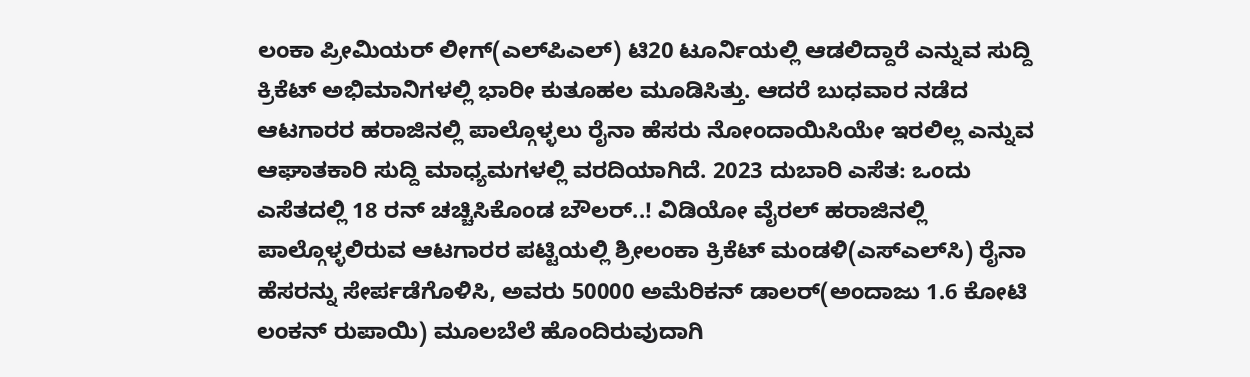ಲಂಕಾ ಪ್ರೀಮಿಯರ್‌ ಲೀಗ್‌(ಎಲ್‌ಪಿಎಲ್‌) ಟಿ20 ಟೂರ್ನಿಯಲ್ಲಿ ಆಡಲಿದ್ದಾರೆ ಎನ್ನುವ ಸುದ್ದಿ ಕ್ರಿಕೆಟ್‌ ಅಭಿಮಾನಿಗಳಲ್ಲಿ ಭಾರೀ ಕುತೂಹಲ ಮೂಡಿಸಿತ್ತು. ಆದರೆ ಬುಧವಾರ ನಡೆದ ಆಟಗಾರರ ಹರಾಜಿನಲ್ಲಿ ಪಾಲ್ಗೊಳ್ಳಲು ರೈನಾ ಹೆಸರು ನೋಂದಾಯಿಸಿಯೇ ಇರಲಿಲ್ಲ ಎನ್ನುವ ಆಘಾತಕಾರಿ ಸುದ್ದಿ ಮಾಧ್ಯಮಗಳಲ್ಲಿ ವರದಿಯಾಗಿದೆ. 2023 ದುಬಾರಿ ಎಸೆತ: ಒಂದು ಎಸೆತದಲ್ಲಿ 18 ರನ್‌ ಚಚ್ಚಿಸಿಕೊಂಡ ಬೌಲರ್‌..! ವಿಡಿಯೋ ವೈರಲ್‌ ಹರಾಜಿನಲ್ಲಿ ಪಾಲ್ಗೊಳ್ಳಲಿರುವ ಆಟಗಾರರ ಪಟ್ಟಿಯಲ್ಲಿ ಶ್ರೀಲಂಕಾ ಕ್ರಿಕೆಟ್‌ ಮಂಡಳಿ(ಎಸ್‌ಎಲ್‌ಸಿ) ರೈನಾ ಹೆಸರನ್ನು ಸೇರ್ಪಡೆಗೊಳಿಸಿ, ಅವರು 50000 ಅಮೆರಿಕನ್‌ ಡಾಲರ್‌(ಅಂದಾಜು 1.6 ಕೋಟಿ ಲಂಕನ್‌ ರುಪಾಯಿ) ಮೂಲಬೆಲೆ ಹೊಂದಿರುವುದಾಗಿ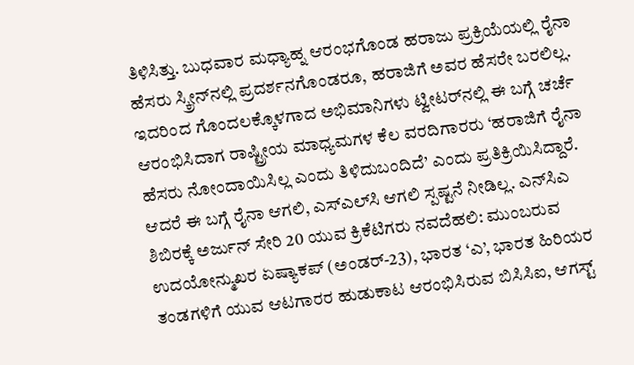ತಿಳಿಸಿತ್ತು. ಬುಧವಾರ ಮಧ್ಯಾಹ್ನ ಆರಂಭಗೊಂಡ ಹರಾಜು ಪ್ರಕ್ರಿಯೆಯಲ್ಲಿ ರೈನಾ ಹೆಸರು ಸ್ಕ್ರೀನ್‌ನಲ್ಲಿ ಪ್ರದರ್ಶನಗೊಂಡರೂ, ಹರಾಜಿಗೆ ಅವರ ಹೆಸರೇ ಬರಲಿಲ್ಲ. ಇದರಿಂದ ಗೊಂದಲಕ್ಕೊಳಗಾದ ಅಭಿಮಾನಿಗಳು ಟ್ವೀಟರ್‌ನಲ್ಲಿ ಈ ಬಗ್ಗೆ ಚರ್ಚೆ ಆರಂಭಿಸಿದಾಗ ರಾಷ್ಟ್ರೀಯ ಮಾಧ್ಯಮಗಳ ಕೆಲ ವರದಿಗಾರರು ‘ಹರಾಜಿಗೆ ರೈನಾ ಹೆಸರು ನೋಂದಾಯಿಸಿಲ್ಲ ಎಂದು ತಿಳಿದುಬಂದಿದೆ’ ಎಂದು ಪ್ರತಿಕ್ರಿಯಿಸಿದ್ದಾರೆ. ಆದರೆ ಈ ಬಗ್ಗೆ ರೈನಾ ಆಗಲಿ, ಎಸ್‌ಎಲ್‌ಸಿ ಆಗಲಿ ಸ್ಪಷ್ಟನೆ ನೀಡಿಲ್ಲ. ಎನ್‌ಸಿಎ ಶಿಬಿರಕ್ಕೆ ಅರ್ಜುನ್‌ ಸೇರಿ 20 ಯುವ ಕ್ರಿಕೆಟಿಗರು ನವದೆಹಲಿ: ಮುಂಬರುವ ಉದಯೋನ್ಮುಖರ ಏಷ್ಯಾಕಪ್‌ (ಅಂಡರ್‌-23), ಭಾರತ ‘ಎ’, ಭಾರತ ಹಿರಿಯರ ತಂಡಗಳಿಗೆ ಯುವ ಆಟಗಾರರ ಹುಡುಕಾಟ ಆರಂಭಿಸಿರುವ ಬಿಸಿಸಿಐ, ಆಗಸ್ಟ್‌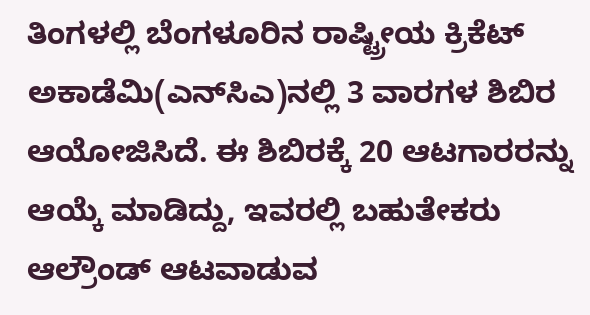ತಿಂಗಳಲ್ಲಿ ಬೆಂಗಳೂರಿನ ರಾಷ್ಟ್ರೀಯ ಕ್ರಿಕೆಟ್‌ ಅಕಾಡೆಮಿ(ಎನ್‌ಸಿಎ)ನಲ್ಲಿ 3 ವಾರಗಳ ಶಿಬಿರ ಆಯೋಜಿಸಿದೆ. ಈ ಶಿಬಿರಕ್ಕೆ 20 ಆಟಗಾರರನ್ನು ಆಯ್ಕೆ ಮಾಡಿದ್ದು, ಇವರಲ್ಲಿ ಬಹುತೇಕರು ಆಲ್ರೌಂಡ್‌ ಆಟವಾಡುವ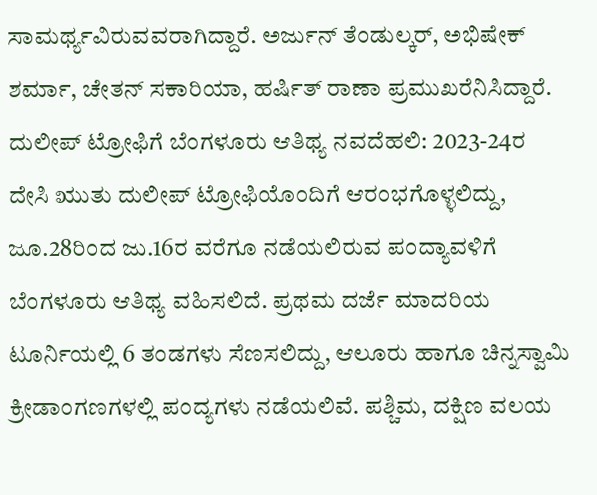ಸಾಮರ್ಥ್ಯವಿರುವವರಾಗಿದ್ದಾರೆ. ಅರ್ಜುನ್‌ ತೆಂಡುಲ್ಕರ್‌, ಅಭಿಷೇಕ್‌ ಶರ್ಮಾ, ಚೇತನ್‌ ಸಕಾರಿಯಾ, ಹರ್ಷಿತ್‌ ರಾಣಾ ಪ್ರಮುಖರೆನಿಸಿದ್ದಾರೆ. ದುಲೀಪ್‌ ಟ್ರೋಫಿಗೆ ಬೆಂಗಳೂರು ಆತಿಥ್ಯ ನವದೆಹಲಿ: 2023-24ರ ದೇಸಿ ಋುತು ದುಲೀಪ್‌ ಟ್ರೋಫಿಯೊಂದಿಗೆ ಆರಂಭಗೊಳ್ಳಲಿದ್ದು, ಜೂ.28ರಿಂದ ಜು.16ರ ವರೆಗೂ ನಡೆಯಲಿರುವ ಪಂದ್ಯಾವಳಿಗೆ ಬೆಂಗಳೂರು ಆತಿಥ್ಯ ವಹಿಸಲಿದೆ. ಪ್ರಥಮ ದರ್ಜೆ ಮಾದರಿಯ ಟೂರ್ನಿಯಲ್ಲಿ 6 ತಂಡಗಳು ಸೆಣಸಲಿದ್ದು, ಆಲೂರು ಹಾಗೂ ಚಿನ್ನಸ್ವಾಮಿ ಕ್ರೀಡಾಂಗಣಗಳಲ್ಲಿ ಪಂದ್ಯಗಳು ನಡೆಯಲಿವೆ. ಪಶ್ಚಿಮ, ದಕ್ಷಿಣ ವಲಯ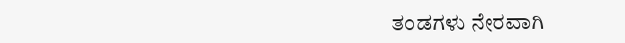ತಂಡಗಳು ನೇರವಾಗಿ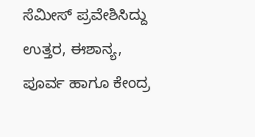ಸೆಮೀಸ್‌ ಪ್ರವೇಶಿಸಿದ್ದು ಉತ್ತರ, ಈಶಾನ್ಯ, ಪೂರ್ವ ಹಾಗೂ ಕೇಂದ್ರ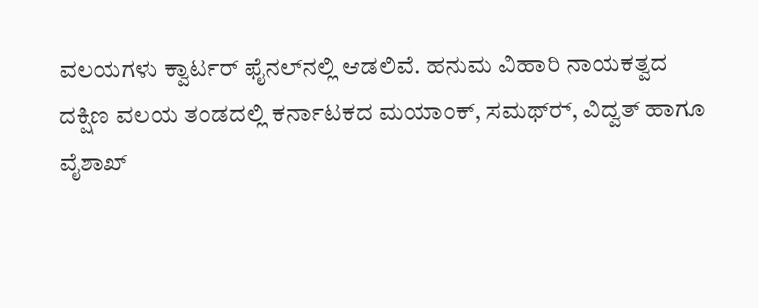ವಲಯಗಳು ಕ್ವಾರ್ಟರ್‌ ಫೈನಲ್‌ನಲ್ಲಿ ಆಡಲಿವೆ. ಹನುಮ ವಿಹಾರಿ ನಾಯಕತ್ವದ ದಕ್ಷಿಣ ವಲಯ ತಂಡದಲ್ಲಿ ಕರ್ನಾಟಕದ ಮಯಾಂಕ್‌, ಸಮಥ್‌ರ್‍, ವಿದ್ವತ್‌ ಹಾಗೂ ವೈಶಾಖ್‌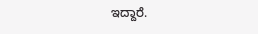ಇದ್ದಾರೆ.